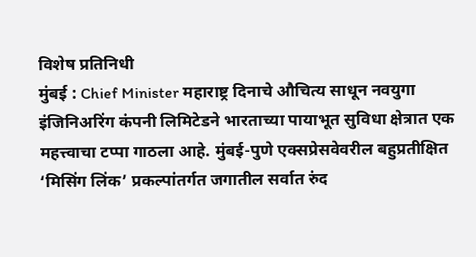विशेष प्रतिनिधी
मुंबई : Chief Minister महाराष्ट्र दिनाचे औचित्य साधून नवयुगा इंजिनिअरिंग कंपनी लिमिटेडने भारताच्या पायाभूत सुविधा क्षेत्रात एक महत्त्वाचा टप्पा गाठला आहे. मुंबई-पुणे एक्सप्रेसवेवरील बहुप्रतीक्षित ‘मिसिंग लिंक’ प्रकल्पांतर्गत जगातील सर्वात रुंद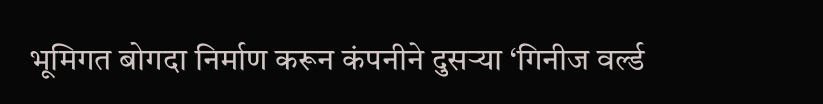भूमिगत बोगदा निर्माण करून कंपनीने दुसऱ्या ‘गिनीज वर्ल्ड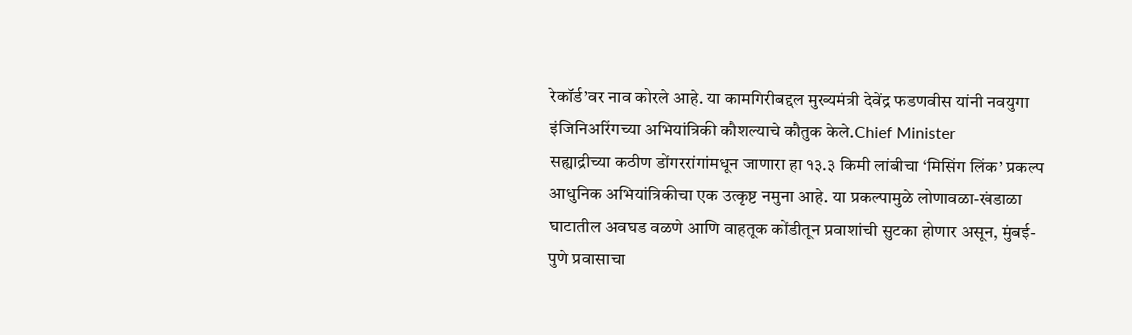रेकॉर्ड’वर नाव कोरले आहे. या कामगिरीबद्दल मुख्यमंत्री देवेंद्र फडणवीस यांनी नवयुगा इंजिनिअरिंगच्या अभियांत्रिकी कौशल्याचे कौतुक केले.Chief Minister
सह्याद्रीच्या कठीण डोंगररांगांमधून जाणारा हा १३.३ किमी लांबीचा ‘मिसिंग लिंक’ प्रकल्प आधुनिक अभियांत्रिकीचा एक उत्कृष्ट नमुना आहे. या प्रकल्पामुळे लोणावळा-खंडाळा घाटातील अवघड वळणे आणि वाहतूक कोंडीतून प्रवाशांची सुटका होणार असून, मुंबई-पुणे प्रवासाचा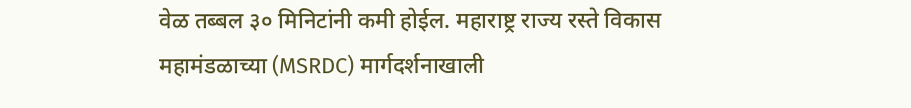वेळ तब्बल ३० मिनिटांनी कमी होईल. महाराष्ट्र राज्य रस्ते विकास महामंडळाच्या (MSRDC) मार्गदर्शनाखाली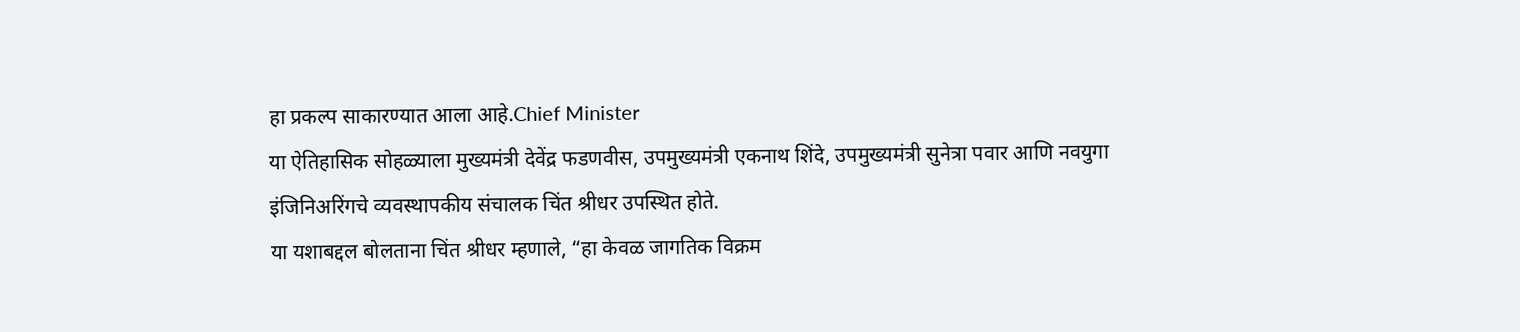हा प्रकल्प साकारण्यात आला आहे.Chief Minister
या ऐतिहासिक सोहळ्याला मुख्यमंत्री देवेंद्र फडणवीस, उपमुख्यमंत्री एकनाथ शिंदे, उपमुख्यमंत्री सुनेत्रा पवार आणि नवयुगा इंजिनिअरिंगचे व्यवस्थापकीय संचालक चिंत श्रीधर उपस्थित होते.
या यशाबद्दल बोलताना चिंत श्रीधर म्हणाले, “हा केवळ जागतिक विक्रम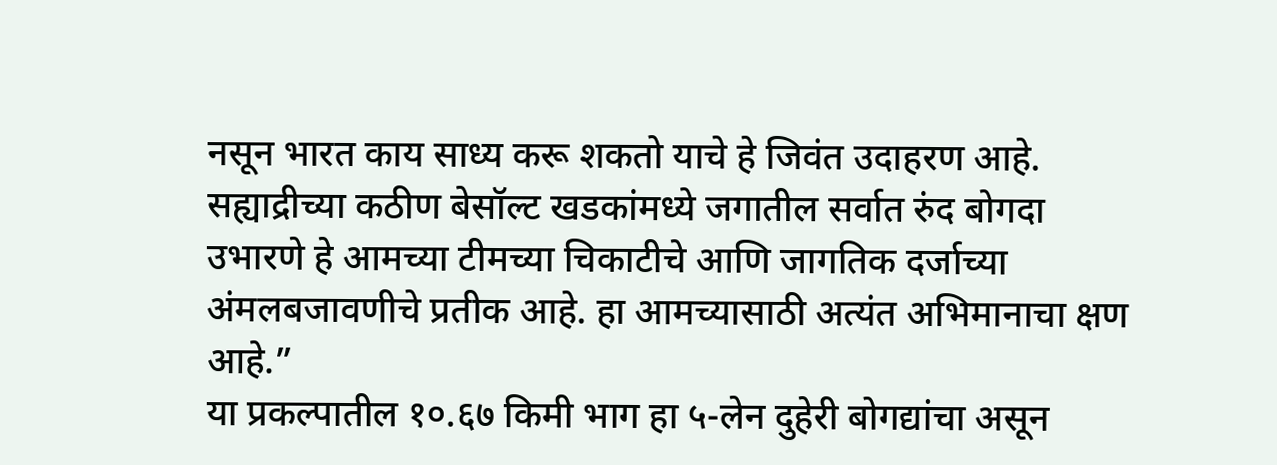नसून भारत काय साध्य करू शकतो याचे हे जिवंत उदाहरण आहे. सह्याद्रीच्या कठीण बेसॉल्ट खडकांमध्ये जगातील सर्वात रुंद बोगदा उभारणे हे आमच्या टीमच्या चिकाटीचे आणि जागतिक दर्जाच्या अंमलबजावणीचे प्रतीक आहे. हा आमच्यासाठी अत्यंत अभिमानाचा क्षण आहे.”
या प्रकल्पातील १०.६७ किमी भाग हा ५-लेन दुहेरी बोगद्यांचा असून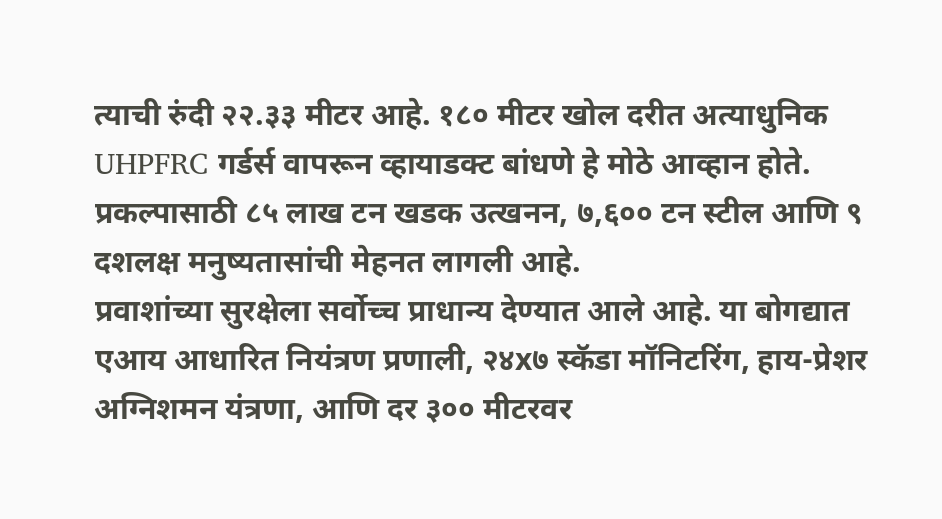त्याची रुंदी २२.३३ मीटर आहे. १८० मीटर खोल दरीत अत्याधुनिक UHPFRC गर्डर्स वापरून व्हायाडक्ट बांधणे हे मोठे आव्हान होते. प्रकल्पासाठी ८५ लाख टन खडक उत्खनन, ७,६०० टन स्टील आणि ९ दशलक्ष मनुष्यतासांची मेहनत लागली आहे.
प्रवाशांच्या सुरक्षेला सर्वोच्च प्राधान्य देण्यात आले आहे. या बोगद्यात एआय आधारित नियंत्रण प्रणाली, २४x७ स्कॅडा मॉनिटरिंग, हाय-प्रेशर अग्निशमन यंत्रणा, आणि दर ३०० मीटरवर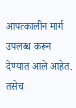आपत्कालीन मार्ग उपलब्ध करून देण्यात आले आहेत. तसेच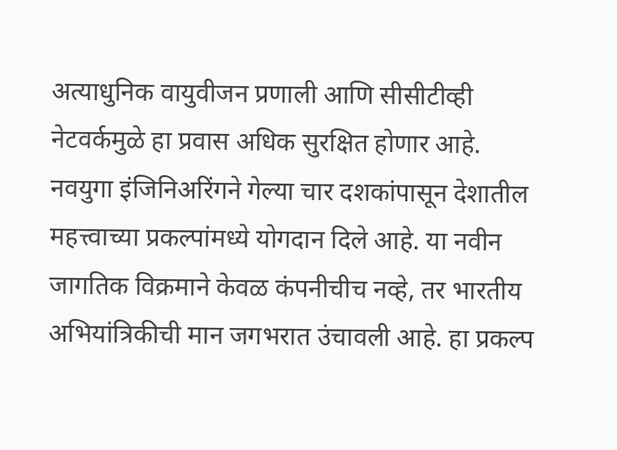अत्याधुनिक वायुवीजन प्रणाली आणि सीसीटीव्ही नेटवर्कमुळे हा प्रवास अधिक सुरक्षित होणार आहे.
नवयुगा इंजिनिअरिंगने गेल्या चार दशकांपासून देशातील महत्त्वाच्या प्रकल्पांमध्ये योगदान दिले आहे. या नवीन जागतिक विक्रमाने केवळ कंपनीचीच नव्हे, तर भारतीय अभियांत्रिकीची मान जगभरात उंचावली आहे. हा प्रकल्प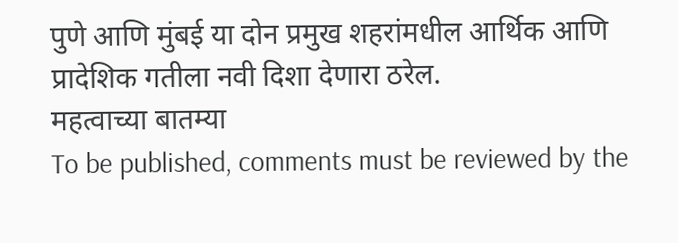पुणे आणि मुंबई या दोन प्रमुख शहरांमधील आर्थिक आणि प्रादेशिक गतीला नवी दिशा देणारा ठरेल.
महत्वाच्या बातम्या
To be published, comments must be reviewed by the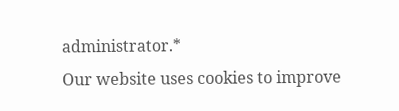administrator.*
Our website uses cookies to improve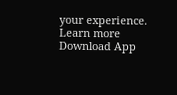your experience. Learn more
Download App